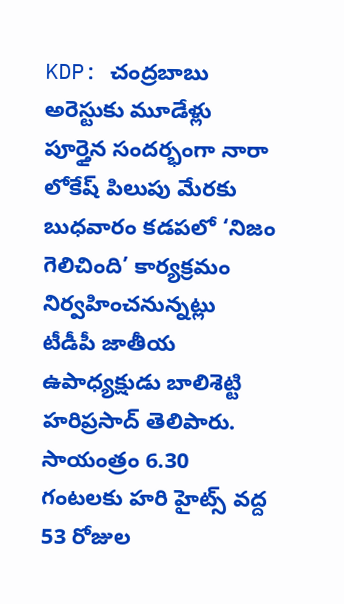KDP: చంద్రబాబు అరెస్టుకు మూడేళ్లు పూర్తైన సందర్భంగా నారా లోకేష్ పిలుపు మేరకు బుధవారం కడపలో ‘నిజం గెలిచింది’ కార్యక్రమం నిర్వహించనున్నట్లు టీడీపీ జాతీయ ఉపాధ్యక్షుడు బాలిశెట్టి హరిప్రసాద్ తెలిపారు. సాయంత్రం 6.30 గంటలకు హరి హైట్స్ వద్ద 53 రోజుల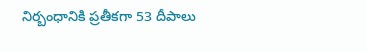నిర్బంధానికి ప్రతీకగా 53 దీపాలు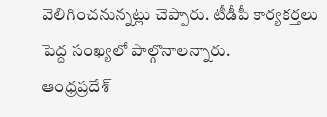వెలిగించనున్నట్లు చెప్పారు. టీడీపీ కార్యకర్తలు పెద్ద సంఖ్యలో పాల్గొనాలన్నారు.
ఆంధ్రప్రదేశ్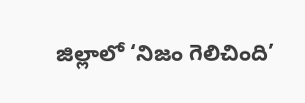జిల్లాలో ‘నిజం గెలిచింది’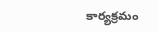కార్యక్రమం